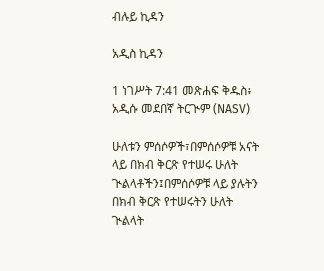ብሉይ ኪዳን

አዲስ ኪዳን

1 ነገሥት 7:41 መጽሐፍ ቅዱስ፥ አዲሱ መደበኛ ትርጒም (NASV)

ሁለቱን ምሰሶዎች፣በምሰሶዎቹ አናት ላይ በክብ ቅርጽ የተሠሩ ሁለት ጒልላቶችን፤በምሰሶዎቹ ላይ ያሉትን በክብ ቅርጽ የተሠሩትን ሁለት ጒልላት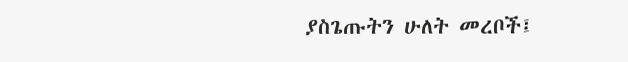ያስጌጡትን ሁለት መረቦች፤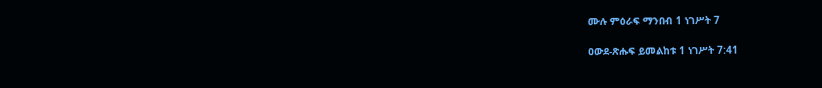ሙሉ ምዕራፍ ማንበብ 1 ነገሥት 7

ዐውደ-ጽሑፍ ይመልከቱ 1 ነገሥት 7:41